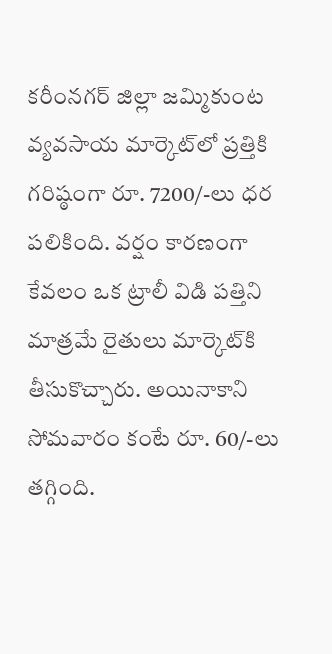కరీంనగర్‌ జిల్లా జమ్మికుంట వ్యవసాయ మార్కెట్‌లో ప్రత్తికి గరిష్ఠంగా రూ. 7200/-లు ధర పలికింది. వర్షం కారణంగా కేవలం ఒక ట్రాలీ విడి పత్తిని మాత్రమే రైతులు మార్కెట్‌కి తీసుకొచ్చారు. అయినాకాని సోమవారం కంటే రూ. 60/-లు తగ్గింది.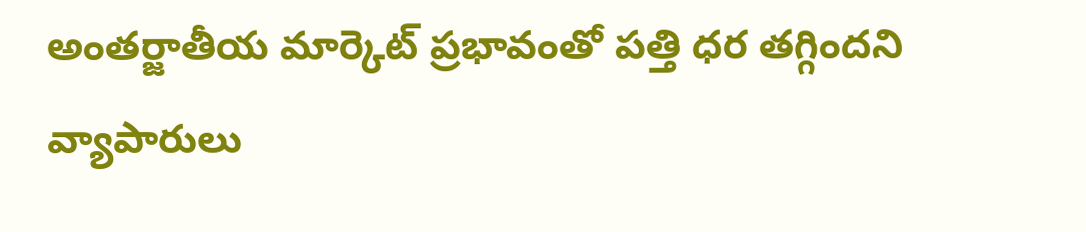అంతర్జాతీయ మార్కెట్‌ ప్రభావంతో పత్తి ధర తగ్గిందని వ్యాపారులు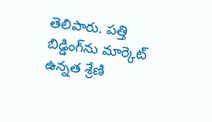తెలిపారు. పత్తి బిడ్డింగ్‌ను మార్కెట్‌ ఉన్నత శ్రేణి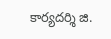కార్యదర్శి జి.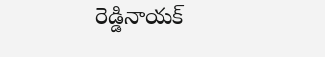రెడ్డినాయక్‌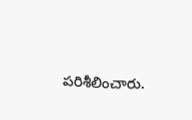పరిశీలించారు.